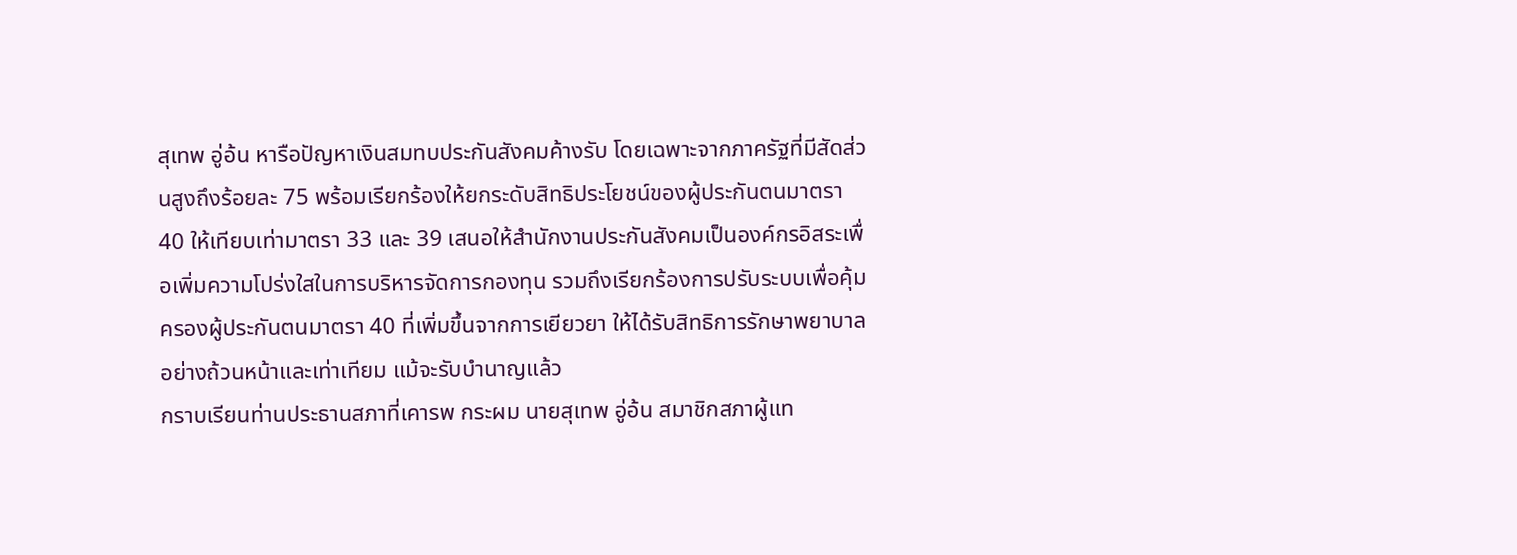สุเทพ อู่อ้น หารือปัญหาเงินสมทบประกันสังคมค้างรับ โดยเฉพาะจากภาครัฐที่มีสัดส่วนสูงถึงร้อยละ 75 พร้อมเรียกร้องให้ยกระดับสิทธิประโยชน์ของผู้ประกันตนมาตรา 40 ให้เทียบเท่ามาตรา 33 และ 39 เสนอให้สำนักงานประกันสังคมเป็นองค์กรอิสระเพื่อเพิ่มความโปร่งใสในการบริหารจัดการกองทุน รวมถึงเรียกร้องการปรับระบบเพื่อคุ้มครองผู้ประกันตนมาตรา 40 ที่เพิ่มขึ้นจากการเยียวยา ให้ได้รับสิทธิการรักษาพยาบาลอย่างถ้วนหน้าและเท่าเทียม แม้จะรับบำนาญแล้ว
กราบเรียนท่านประธานสภาที่เคารพ กระผม นายสุเทพ อู่อ้น สมาชิกสภาผู้แท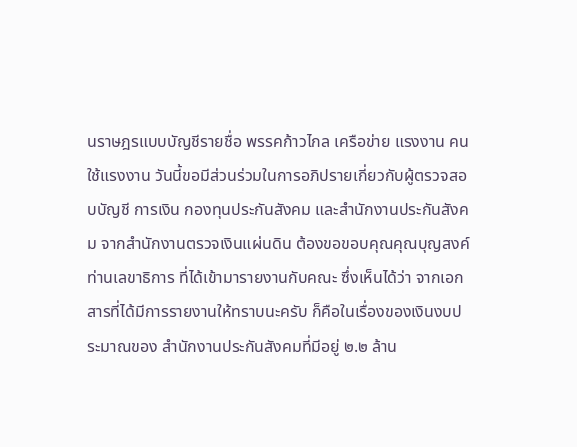นราษฎรแบบบัญชีรายชื่อ พรรคก้าวไกล เครือข่าย แรงงาน คนใช้แรงงาน วันนี้ขอมีส่วนร่วมในการอภิปรายเกี่ยวกับผู้ตรวจสอบบัญชี การเงิน กองทุนประกันสังคม และสำนักงานประกันสังคม จากสำนักงานตรวจเงินแผ่นดิน ต้องขอขอบคุณคุณบุญสงค์ ท่านเลขาธิการ ที่ได้เข้ามารายงานกับคณะ ซึ่งเห็นได้ว่า จากเอกสารที่ได้มีการรายงานให้ทราบนะครับ ก็คือในเรื่องของเงินงบประมาณของ สำนักงานประกันสังคมที่มีอยู่ ๒.๒ ล้าน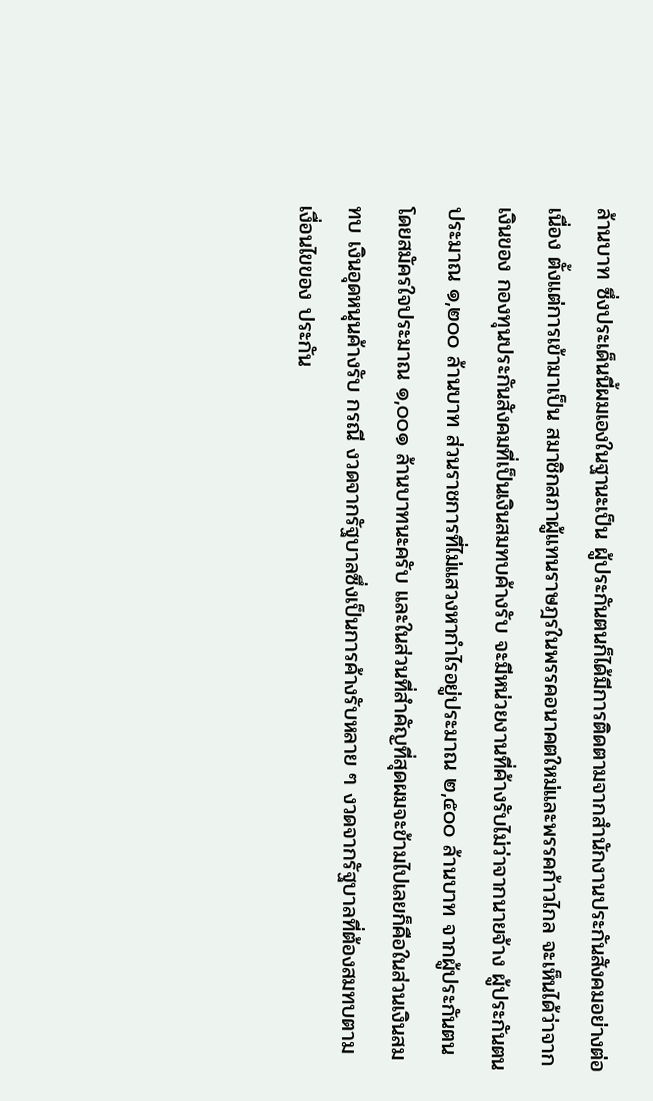ล้านบาท ซึ่งประเด็นนี้ผมเองในฐานะเป็น ผู้ประกันตนก็ได้มีการติดตามจากสำนักงานประกันสังคมอย่างต่อเนื่อง ตั้งแต่การเข้ามาเป็น สมาชิกสภาผู้แทนราษฎรในพรรคอนาคตใหม่และพรรคก้าวไกล จะเห็นได้ว่าจากเงินของ กองทุนประกันสังคมที่เป็นเงินสมทบค้างรับ จะมีหน่วยงานที่ค้างรับไม่ว่าจากนายจ้าง ผู้ประกันตน ประมาณ ๑,๒๐๐ ล้านบาท ส่วนราชการที่ไม่แสวงหากำไรอยู่ประมาณ ๒,๕๐๐ ล้านบาท จากผู้ประกันตนโดยสมัครใจประมาณ ๑,๐๐๑ ล้านบาทนะครับ และในส่วนที่สำคัญที่สุดผมจะข้ามไปเลยก็คือในส่วนเงินสมทบ เงินอุดหนุนค้างรับ กรณี งวดจากรัฐบาลซึ่งเป็นการค้างรับหลาย ๆ งวดจากรัฐบาลที่ต้องสมทบตามเงื่อนไขของ ประกัน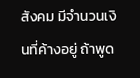สังคม มีจำนวนเงินที่ค้างอยู่ ถ้าพูด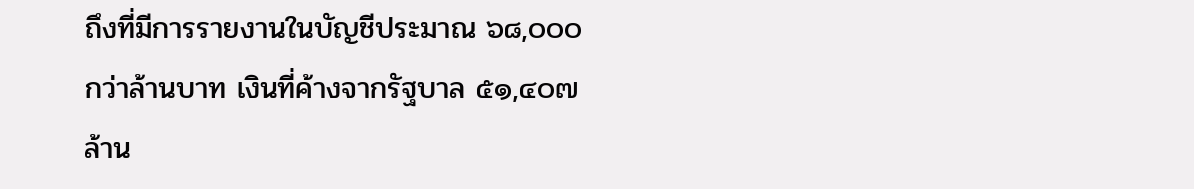ถึงที่มีการรายงานในบัญชีประมาณ ๖๘,๐๐๐ กว่าล้านบาท เงินที่ค้างจากรัฐบาล ๕๑,๔๐๗ ล้าน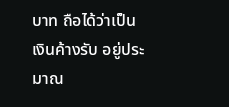บาท ถือได้ว่าเป็นเงินค้างรับ อยู่ประมาณ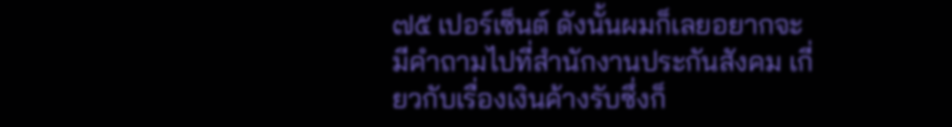๗๕ เปอร์เซ็นต์ ดังนั้นผมก็เลยอยากจะมีคำถามไปที่สำนักงานประกันสังคม เกี่ยวกับเรื่องเงินค้างรับซึ่งก็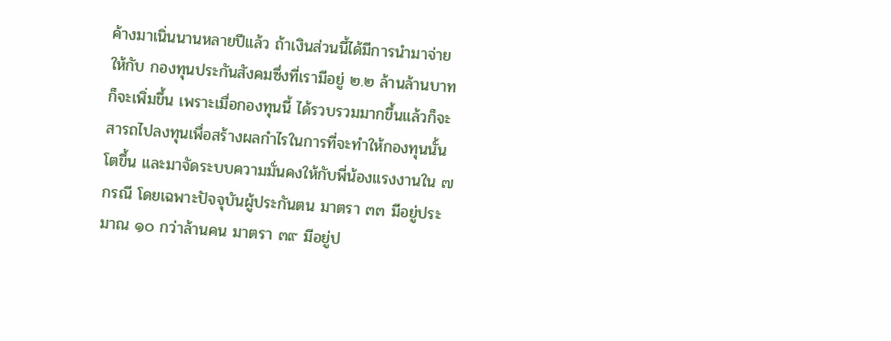ค้างมาเนิ่นนานหลายปีแล้ว ถ้าเงินส่วนนี้ได้มีการนำมาจ่ายให้กับ กองทุนประกันสังคมซึ่งที่เรามีอยู่ ๒.๒ ล้านล้านบาทก็จะเพิ่มขึ้น เพราะเมื่อกองทุนนี้ ได้รวบรวมมากขึ้นแล้วก็จะสารถไปลงทุนเพื่อสร้างผลกำไรในการที่จะทำให้กองทุนนั้นโตขึ้น และมาจัดระบบความมั่นคงให้กับพี่น้องแรงงานใน ๗ กรณี โดยเฉพาะปัจจุบันผู้ประกันตน มาตรา ๓๓ มีอยู่ประมาณ ๑๐ กว่าล้านคน มาตรา ๓๙ มีอยู่ป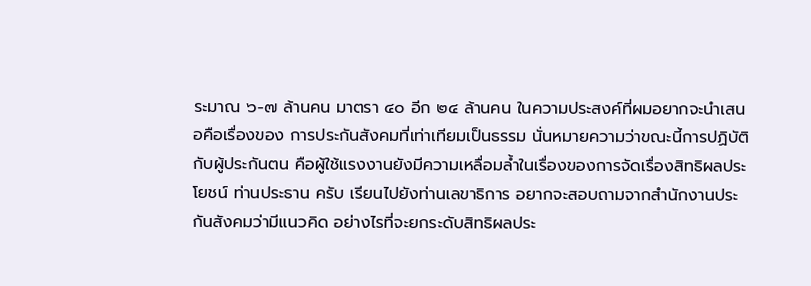ระมาณ ๖-๗ ล้านคน มาตรา ๔๐ อีก ๒๔ ล้านคน ในความประสงค์ที่ผมอยากจะนำเสนอคือเรื่องของ การประกันสังคมที่เท่าเทียมเป็นธรรม นั่นหมายความว่าขณะนี้การปฏิบัติกับผู้ประกันตน คือผู้ใช้แรงงานยังมีความเหลื่อมล้ำในเรื่องของการจัดเรื่องสิทธิผลประโยชน์ ท่านประธาน ครับ เรียนไปยังท่านเลขาธิการ อยากจะสอบถามจากสำนักงานประกันสังคมว่ามีแนวคิด อย่างไรที่จะยกระดับสิทธิผลประ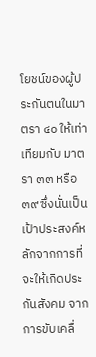โยชน์ของผู้ประกันตนในมาตรา ๔๐ ให้เท่าเทียมกับ มาตรา ๓๓ หรือ ๓๙ ซึ่งนั่นเป็นเป้าประสงค์หลักจากการที่จะให้เกิดประกันสังคม จากการขับเคลื่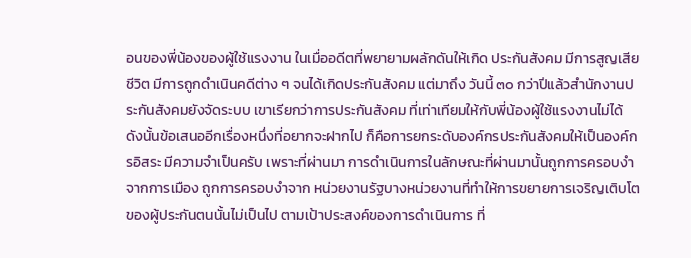อนของพี่น้องของผู้ใช้แรงงาน ในเมื่ออดีตที่พยายามผลักดันให้เกิด ประกันสังคม มีการสูญเสียชีวิต มีการถูกดำเนินคดีต่าง ๆ จนได้เกิดประกันสังคม แต่มาถึง วันนี้ ๓๐ กว่าปีแล้วสำนักงานประกันสังคมยังจัดระบบ เขาเรียกว่าการประกันสังคม ที่เท่าเทียมให้กับพี่น้องผู้ใช้แรงงานไม่ได้ ดังนั้นข้อเสนออีกเรื่องหนึ่งที่อยากจะฝากไป ก็คือการยกระดับองค์กรประกันสังคมให้เป็นองค์กรอิสระ มีความจำเป็นครับ เพราะที่ผ่านมา การดำเนินการในลักษณะที่ผ่านมานั้นถูกการครอบงำจากการเมือง ถูกการครอบงำจาก หน่วยงานรัฐบางหน่วยงานที่ทำให้การขยายการเจริญเติบโตของผู้ประกันตนนั้นไม่เป็นไป ตามเป้าประสงค์ของการดำเนินการ ที่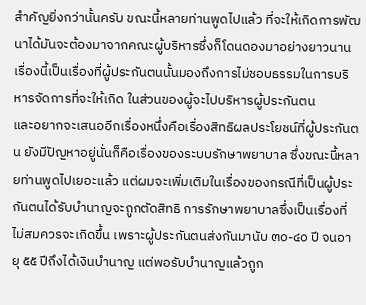สำคัญยิ่งกว่านั้นครับ ขณะนี้หลายท่านพูดไปแล้ว ที่จะให้เกิดการพัฒนาได้มันจะต้องมาจากคณะผู้บริหารซึ่งก็โดนดองมาอย่างยาวนาน เรื่องนี้เป็นเรื่องที่ผู้ประกันตนนั้นมองถึงการไม่ชอบธรรมในการบริหารจัดการที่จะให้เกิด ในส่วนของผู้จะไปบริหารผู้ประกันตน
และอยากจะเสนออีกเรื่องหนึ่งคือเรื่องสิทธิผลประโยชน์ที่ผู้ประกันตน ยังมีปัญหาอยู่นั่นก็คือเรื่องของระบบรักษาพยาบาล ซึ่งขณะนี้หลายท่านพูดไปเยอะแล้ว แต่ผมจะเพิ่มเติมในเรื่องของกรณีที่เป็นผู้ประกันตนได้รับบำนาญจะถูกตัดสิทธิ การรักษาพยาบาลซึ่งเป็นเรื่องที่ไม่สมควรจะเกิดขึ้น เพราะผู้ประกันตนส่งกันมานับ ๓๐-๔๐ ปี จนอายุ ๕๕ ปีถึงได้เงินบำนาญ แต่พอรับบำนาญแล้วถูก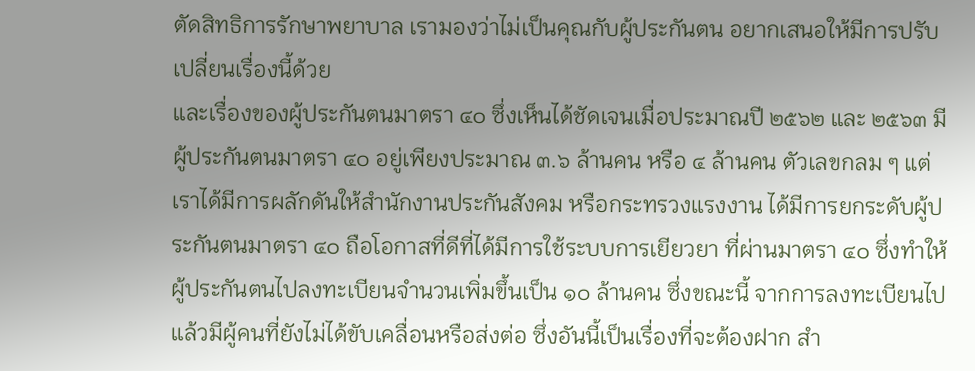ตัดสิทธิการรักษาพยาบาล เรามองว่าไม่เป็นคุณกับผู้ประกันตน อยากเสนอให้มีการปรับเปลี่ยนเรื่องนี้ด้วย
และเรื่องของผู้ประกันตนมาตรา ๔๐ ซึ่งเห็นได้ชัดเจนเมื่อประมาณปี ๒๕๖๒ และ ๒๕๖๓ มีผู้ประกันตนมาตรา ๔๐ อยู่เพียงประมาณ ๓.๖ ล้านคน หรือ ๔ ล้านคน ตัวเลขกลม ๆ แต่เราได้มีการผลักดันให้สำนักงานประกันสังคม หรือกระทรวงแรงงาน ได้มีการยกระดับผู้ประกันตนมาตรา ๔๐ ถือโอกาสที่ดีที่ได้มีการใช้ระบบการเยียวยา ที่ผ่านมาตรา ๔๐ ซึ่งทำให้ผู้ประกันตนไปลงทะเบียนจำนวนเพิ่มขึ้นเป็น ๑๐ ล้านคน ซึ่งขณะนี้ จากการลงทะเบียนไปแล้วมีผู้คนที่ยังไม่ได้ขับเคลื่อนหรือส่งต่อ ซึ่งอันนี้เป็นเรื่องที่จะต้องฝาก สำ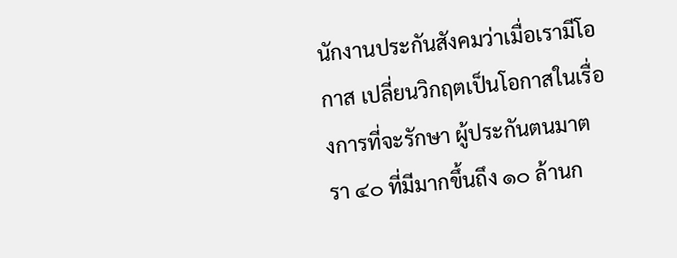นักงานประกันสังคมว่าเมื่อเรามีโอกาส เปลี่ยนวิกฤตเป็นโอกาสในเรื่องการที่จะรักษา ผู้ประกันตนมาตรา ๔๐ ที่มีมากขึ้นถึง ๑๐ ล้านก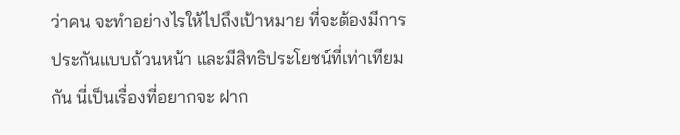ว่าคน จะทำอย่างไรให้ไปถึงเป้าหมาย ที่จะต้องมีการประกันแบบถ้วนหน้า และมีสิทธิประโยชน์ที่เท่าเทียมกัน นี่เป็นเรื่องที่อยากจะ ฝาก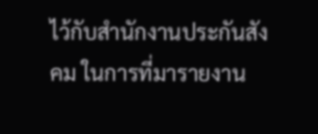ไว้กับสำนักงานประกันสังคม ในการที่มารายงาน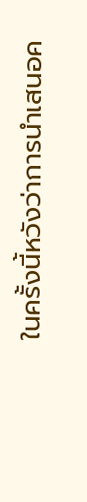ในครั้งนี้หวังว่าการนำเสนอค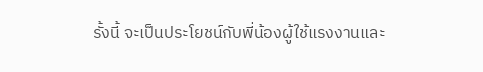รั้งนี้ จะเป็นประโยชน์กับพี่น้องผู้ใช้แรงงานและ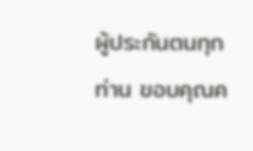ผู้ประกันตนทุกท่าน ขอบคุณค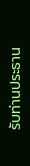รับท่านประธาน